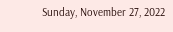Sunday, November 27, 2022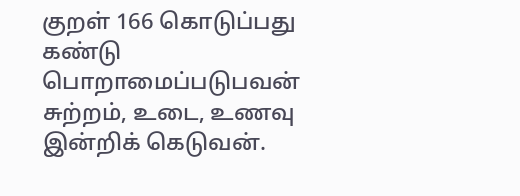குறள் 166 கொடுப்பது கண்டு பொறாமைப்படுபவன் சுற்றம், உடை, உணவு இன்றிக் கெடுவன்.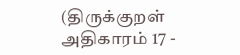(திருக்குறள் அதிகாரம் 17 -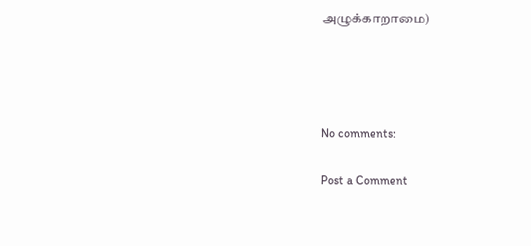அழுக்காறாமை)




No comments:

Post a Comment